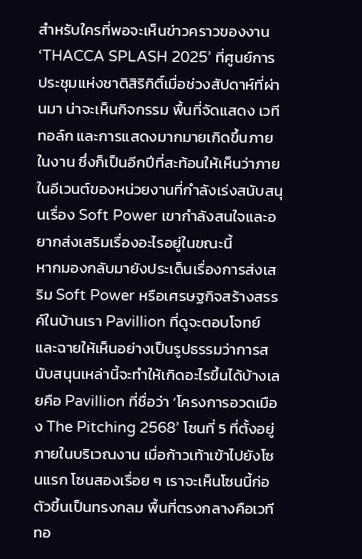สำหรับใครที่พอจะเห็นข่าวคราวของงาน ‘THACCA SPLASH 2025’ ที่ศูนย์การประชุมแห่งชาติสิริกิติ์เมื่อช่วงสัปดาห์ที่ผ่านมา น่าจะเห็นกิจกรรม พื้นที่จัดแสดง เวทีทอล์ก และการแสดงมากมายเกิดขึ้นภายในงาน ซึ่งก็เป็นอีกปีที่สะท้อนให้เห็นว่าภายในอีเวนต์ของหน่วยงานที่กำลังเร่งสนับสนุนเรื่อง Soft Power เขากำลังสนใจและอยากส่งเสริมเรื่องอะไรอยู่ในขณะนี้
หากมองกลับมายังประเด็นเรื่องการส่งเสริม Soft Power หรือเศรษฐกิจสร้างสรรค์ในบ้านเรา Pavillion ที่ดูจะตอบโจทย์และฉายให้เห็นอย่างเป็นรูปธรรมว่าการสนับสนุนเหล่านี้จะทำให้เกิดอะไรขึ้นได้บ้างเลยคือ Pavillion ที่ชื่อว่า ‘โครงการอวดเมือง The Pitching 2568’ โซนที่ 5 ที่ตั้งอยู่ภายในบริเวณงาน เมื่อก้าวเท้าเข้าไปยังโซนแรก โซนสองเรื่อย ๆ เราจะเห็นโซนนี้ก่อตัวขึ้นเป็นทรงกลม พื้นที่ตรงกลางคือเวทีทอ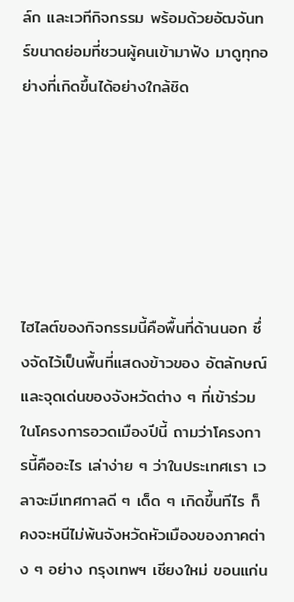ล์ก และเวทีกิจกรรม พร้อมด้วยอัฒจันทร์ขนาดย่อมที่ชวนผู้คนเข้ามาฟัง มาดูทุกอย่างที่เกิดขึ้นได้อย่างใกล้ชิด






ไฮไลต์ของกิจกรรมนี้คือพื้นที่ด้านนอก ซึ่งจัดไว้เป็นพื้นที่แสดงข้าวของ อัตลักษณ์ และจุดเด่นของจังหวัดต่าง ๆ ที่เข้าร่วมในโครงการอวดเมืองปีนี้ ถามว่าโครงการนี้คืออะไร เล่าง่าย ๆ ว่าในประเทศเรา เวลาจะมีเทศกาลดี ๆ เด็ด ๆ เกิดขึ้นทีไร ก็คงจะหนีไม่พ้นจังหวัดหัวเมืองของภาคต่าง ๆ อย่าง กรุงเทพฯ เชียงใหม่ ขอนแก่น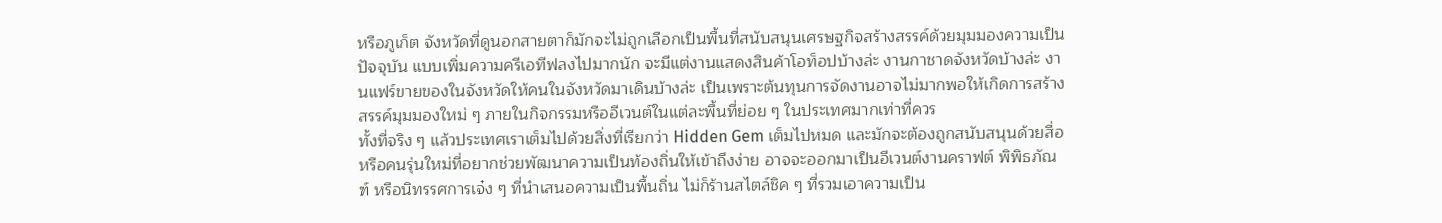หรือภูเก็ต จังหวัดที่ดูนอกสายตาก็มักจะไม่ถูกเลือกเป็นพื้นที่สนับสนุนเศรษฐกิจสร้างสรรค์ด้วยมุมมองความเป็นปัจจุบัน แบบเพิ่มความครีเอทีฟลงไปมากนัก จะมีแต่งานแสดงสินค้าโอท็อปบ้างล่ะ งานกาชาดจังหวัดบ้างล่ะ งานแฟร์ขายของในจังหวัดให้คนในจังหวัดมาเดินบ้างล่ะ เป็นเพราะต้นทุนการจัดงานอาจไม่มากพอให้เกิดการสร้างสรรค์มุมมองใหม่ ๆ ภายในกิจกรรมหรืออีเวนต์ในแต่ละพื้นที่ย่อย ๆ ในประเทศมากเท่าที่ควร
ทั้งที่จริง ๆ แล้วประเทศเราเต็มไปด้วยสิ่งที่เรียกว่า Hidden Gem เต็มไปหมด และมักจะต้องถูกสนับสนุนด้วยสื่อ หรือคนรุ่นใหม่ที่อยากช่วยพัฒนาความเป็นท้องถิ่นให้เข้าถึงง่าย อาจจะออกมาเป็นอีเวนต์งานคราฟต์ พิพิธภัณฑ์ หรือนิทรรศการเจ๋ง ๆ ที่นำเสนอความเป็นพื้นถิ่น ไม่ก็ร้านสไตล์ชิค ๆ ที่รวมเอาความเป็น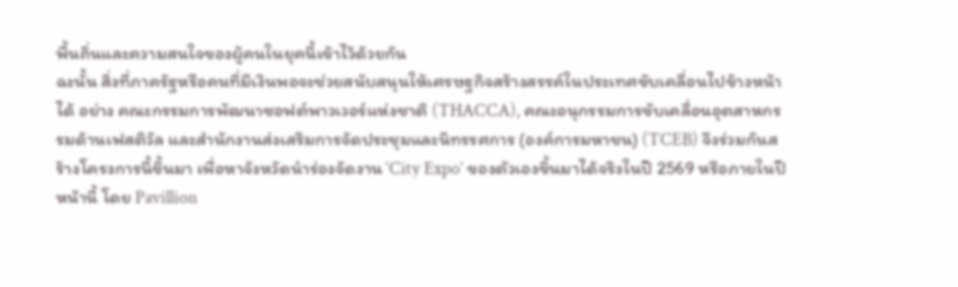พื้นถิ่นและความสนใจของผู้คนในยุคนี้เข้าไว้ด้วยกัน
ฉะนั้น สิ่งที่ภาครัฐหรือคนที่มีเงินพอจะช่วยสนับสนุนให้เศรษฐกิจสร้างสรรค์ในประเทศขับเคลื่อนไปข้างหน้าได้ อย่าง คณะกรรมการพัฒนาซอฟต์พาวเวอร์แห่งชาติ (THACCA), คณะอนุกรรมการขับเคลื่อนอุตสาหกรรมด้านเฟสติวัล และสำนักงานส่งเสริมการจัดประชุมและนิทรรศการ (องค์การมหาชน) (TCEB) จึงร่วมกันสร้างโครงการนี้ขึ้นมา เพื่อหาจังหวัดนำร่องจัดงาน ‘City Expo’ ของตัวเองขึ้นมาได้จริงในปี 2569 หรือภายในปีหน้านี้ โดย Pavillion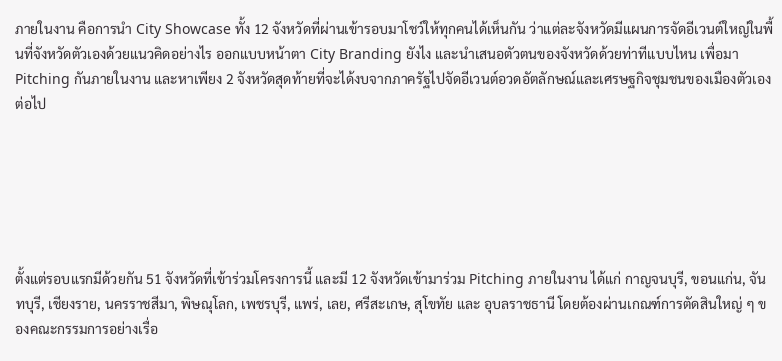ภายในงาน คือการนำ City Showcase ทั้ง 12 จังหวัดที่ผ่านเข้ารอบมาโชว์ให้ทุกคนได้เห็นกัน ว่าแต่ละจังหวัดมีแผนการจัดอีเวนต์ใหญ่ในพื้นที่จังหวัดตัวเองด้วยแนวคิดอย่างไร ออกแบบหน้าตา City Branding ยังไง และนำเสนอตัวตนของจังหวัดด้วยท่าทีแบบไหน เพื่อมา Pitching กันภายในงาน และหาเพียง 2 จังหวัดสุดท้ายที่จะได้งบจากภาครัฐไปจัดอีเวนต์อวดอัตลักษณ์และเศรษฐกิจชุมชนของเมืองตัวเองต่อไป






ตั้งแต่รอบแรกมีด้วยกัน 51 จังหวัดที่เข้าร่วมโครงการนี้ และมี 12 จังหวัดเข้ามาร่วม Pitching ภายในงาน ได้แก่ กาญจนบุรี, ขอนแก่น, จันทบุรี, เชียงราย, นครราชสีมา, พิษณุโลก, เพชรบุรี, แพร่, เลย, ศรีสะเกษ, สุโขทัย และ อุบลราชธานี โดยต้องผ่านเกณฑ์การตัดสินใหญ่ ๆ ของคณะกรรมการอย่างเรื่อ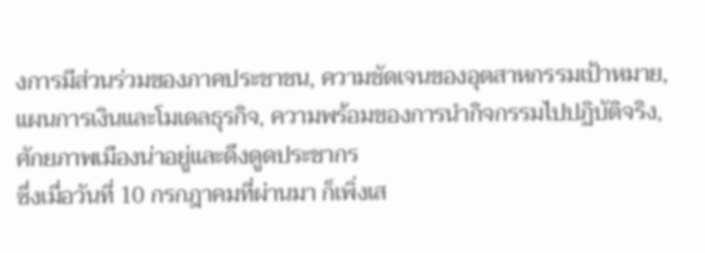งการมีส่วนร่วมของภาคประชาชน, ความชัดเจนของอุตสาหกรรมเป้าหมาย, แผนการเงินและโมเดลธุรกิจ, ความพร้อมของการนำกิจกรรมไปปฏิบัติจริง, ศักยภาพเมืองน่าอยู่และดึงดูดประชากร
ซึ่งเมื่อวันที่ 10 กรกฎาคมที่ผ่านมา ก็เพิ่งเส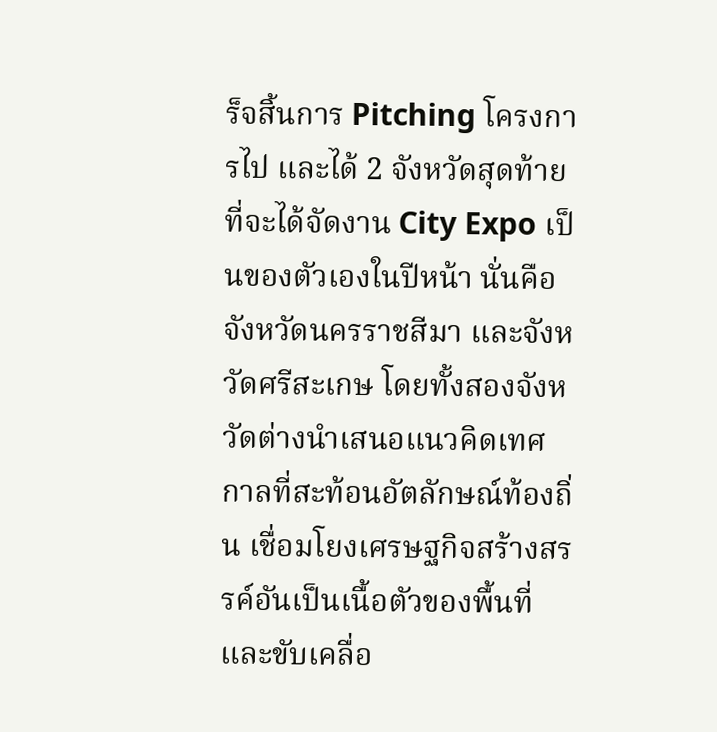ร็จสิ้นการ Pitching โครงการไป และได้ 2 จังหวัดสุดท้ายที่จะได้จัดงาน City Expo เป็นของตัวเองในปีหน้า นั่นคือจังหวัดนครราชสีมา และจังหวัดศรีสะเกษ โดยทั้งสองจังหวัดต่างนำเสนอแนวคิดเทศกาลที่สะท้อนอัตลักษณ์ท้องถิ่น เชื่อมโยงเศรษฐกิจสร้างสรรค์อันเป็นเนื้อตัวของพื้นที่ และขับเคลื่อ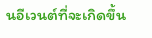นอีเวนต์ที่จะเกิดขึ้น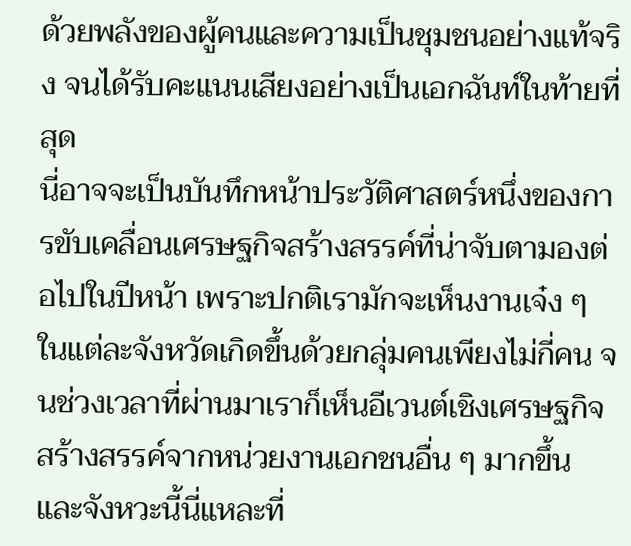ด้วยพลังของผู้คนและความเป็นชุมชนอย่างแท้จริง จนได้รับคะแนนเสียงอย่างเป็นเอกฉันท์ในท้ายที่สุด
นี่อาจจะเป็นบันทึกหน้าประวัติศาสตร์หนึ่งของการขับเคลื่อนเศรษฐกิจสร้างสรรค์ที่น่าจับตามองต่อไปในปีหน้า เพราะปกติเรามักจะเห็นงานเจ๋ง ๆ ในแต่ละจังหวัดเกิดขึ้นด้วยกลุ่มคนเพียงไม่กี่คน จนช่วงเวลาที่ผ่านมาเราก็เห็นอีเวนต์เชิงเศรษฐกิจสร้างสรรค์จากหน่วยงานเอกชนอื่น ๆ มากขึ้น และจังหวะนี้นี่แหละที่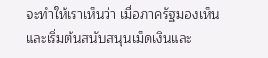จะทำให้เราเห็นว่า เมื่อภาครัฐมองเห็นและเริ่มต้นสนับสนุนเม็ดเงินและ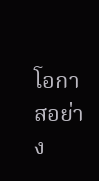โอกาสอย่าง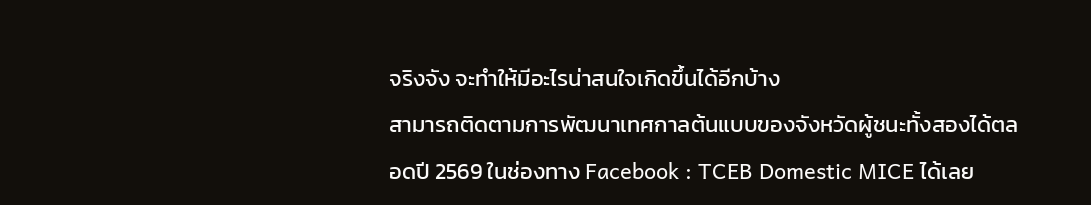จริงจัง จะทำให้มีอะไรน่าสนใจเกิดขึ้นได้อีกบ้าง
สามารถติดตามการพัฒนาเทศกาลต้นแบบของจังหวัดผู้ชนะทั้งสองได้ตลอดปี 2569 ในช่องทาง Facebook : TCEB Domestic MICE ได้เลย